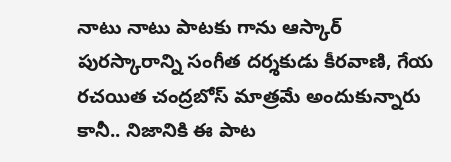నాటు నాటు పాటకు గాను ఆస్కార్ పురస్కారాన్ని సంగీత దర్శకుడు కీరవాణి, గేయ రచయిత చంద్రబోస్ మాత్రమే అందుకున్నారు కానీ.. నిజానికి ఈ పాట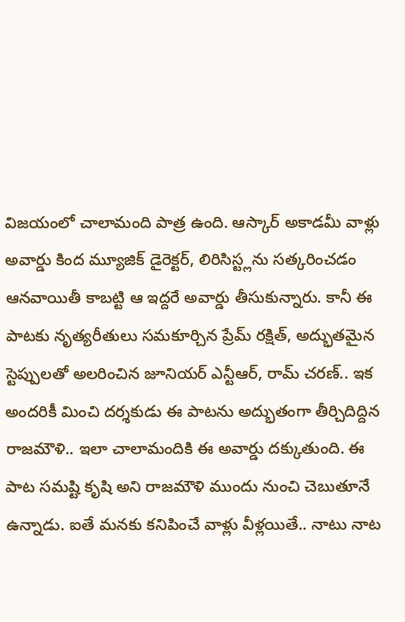విజయంలో చాలామంది పాత్ర ఉంది. ఆస్కార్ అకాడమీ వాళ్లు అవార్డు కింద మ్యూజిక్ డైరెక్టర్, లిరిసిస్ట్లను సత్కరించడం ఆనవాయితీ కాబట్టి ఆ ఇద్దరే అవార్డు తీసుకున్నారు. కానీ ఈ పాటకు నృత్యరీతులు సమకూర్చిన ప్రేమ్ రక్షిత్, అద్భుతమైన స్టెప్పులతో అలరించిన జూనియర్ ఎన్టీఆర్, రామ్ చరణ్.. ఇక అందరికీ మించి దర్శకుడు ఈ పాటను అద్భుతంగా తీర్చిదిద్దిన రాజమౌళి.. ఇలా చాలామందికి ఈ అవార్డు దక్కుతుంది. ఈ పాట సమష్టి కృషి అని రాజమౌళి ముందు నుంచి చెబుతూనే ఉన్నాడు. ఐతే మనకు కనిపించే వాళ్లు వీళ్లయితే.. నాటు నాట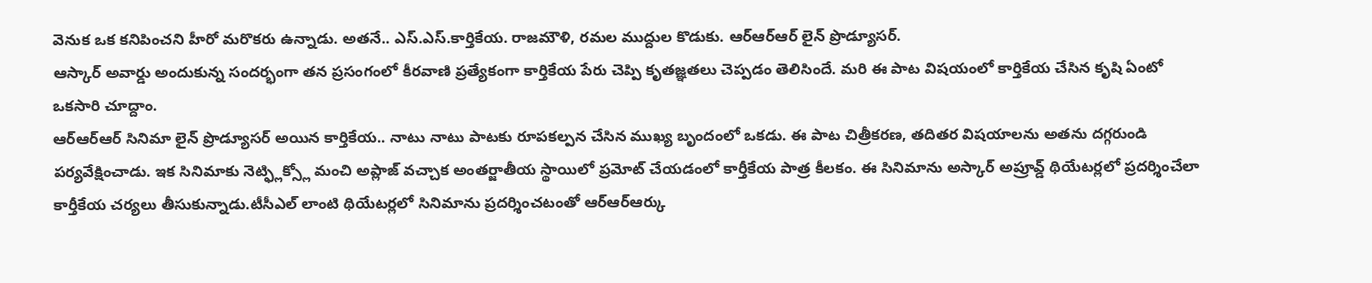వెనుక ఒక కనిపించని హీరో మరొకరు ఉన్నాడు. అతనే.. ఎస్.ఎస్.కార్తికేయ. రాజమౌళి, రమల ముద్దుల కొడుకు. ఆర్ఆర్ఆర్ లైన్ ప్రొడ్యూసర్.
ఆస్కార్ అవార్డు అందుకున్న సందర్భంగా తన ప్రసంగంలో కీరవాణి ప్రత్యేకంగా కార్తికేయ పేరు చెప్పి కృతజ్ఞతలు చెప్పడం తెలిసిందే. మరి ఈ పాట విషయంలో కార్తికేయ చేసిన కృషి ఏంటో ఒకసారి చూద్దాం.
ఆర్ఆర్ఆర్ సినిమా లైన్ ప్రొడ్యూసర్ అయిన కార్తికేయ.. నాటు నాటు పాటకు రూపకల్పన చేసిన ముఖ్య బృందంలో ఒకడు. ఈ పాట చిత్రీకరణ, తదితర విషయాలను అతను దగ్గరుండి పర్యవేక్షించాడు. ఇక సినిమాకు నెట్ఫ్లిక్స్లో మంచి అప్లాజ్ వచ్చాక అంతర్జాతీయ స్థాయిలో ప్రమోట్ చేయడంలో కార్తీకేయ పాత్ర కీలకం. ఈ సినిమాను అస్కార్ అప్రూవ్డ్ థియేటర్లలో ప్రదర్శించేలా కార్తీకేయ చర్యలు తీసుకున్నాడు.టీసీఎల్ లాంటి థియేటర్లలో సినిమాను ప్రదర్శించటంతో ఆర్ఆర్ఆర్కు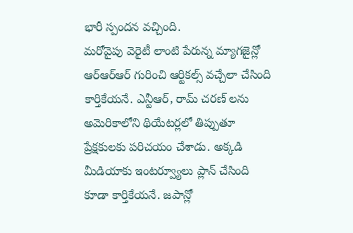భారీ స్పందన వచ్చింది.
మరోవైపు వెరైటీ లాంటి పేరున్న మ్యాగజైన్లో ఆర్ఆర్ఆర్ గురించి ఆర్టికల్స్ వచ్చేలా చేసింది కార్తికేయనే. ఎన్టీఆర్, రామ్ చరణ్ లను అమెరికాలోని థియేటర్లలో తిప్పుతూ ప్రేక్షకులకు పరిచయం చేశాడు. అక్కడి మీడియాకు ఇంటర్వ్యూలు ప్లాన్ చేసింది కూడా కార్తికేయనే. జపాన్లో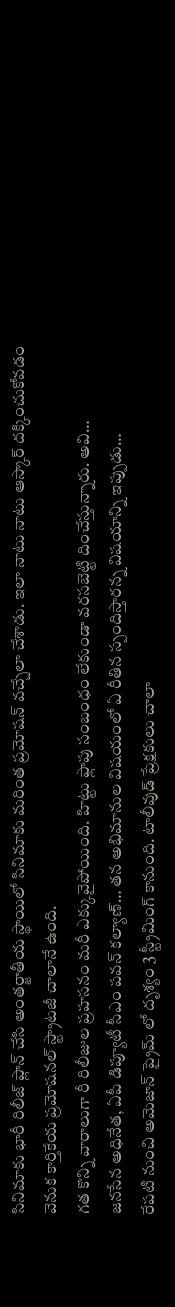సినిమాకు భారీ రిలీజ్ ప్లాన్ చేసి అంతర్జాతీయ స్థాయిలో సినిమాకు మరింత ప్రమోషన్ వచ్చేలా చేశాడు. ఇలా నాటు నాటు ఆస్కార్ దక్కించుకోవడం వెనుక కార్తికేయ ప్రమోషనల్ స్ట్రాటజీ చాలానే ఉంది.
గత కొన్ని వారాలుగా రీ రిలీజుల ప్రహసనం మరీ ఎక్కువైపోయింది. హిట్టు ఫ్లాపు సంబంధం లేకుండా వరసబెట్టి దించేస్తున్నారు. అవి…
జనసేన అధినేత, ఏపీ డిప్యూటీ సీఎం పవన్ కల్యాణ్… తన అభిమానుల విషయంలో ఏ రీతిన స్పందిస్తారన్న విషయాన్ని ఇప్పుడు…
రేపటి నుంచి అమెజాన్ ప్రైమ్ లో దృశ్యం 3 స్ట్రీమింగ్ కానుంది. టాలీవుడ్ ప్రేక్షకులు చాలా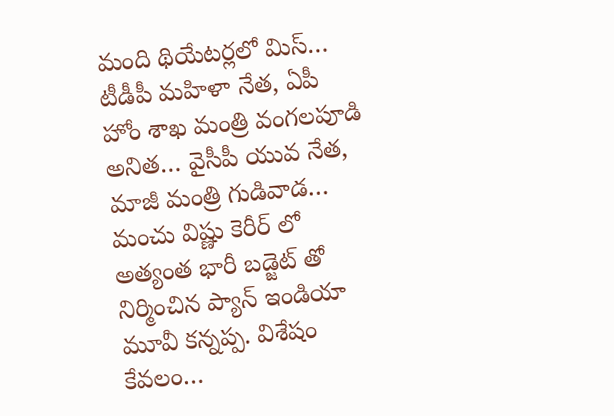మంది థియేటర్లలో మిస్…
టీడీపీ మహిళా నేత, ఏపీ హోం శాఖ మంత్రి వంగలపూడి అనిత… వైసీపీ యువ నేత, మాజీ మంత్రి గుడివాడ…
మంచు విష్ణు కెరీర్ లో అత్యంత భారీ బడ్జెట్ తో నిర్మించిన ప్యాన్ ఇండియా మూవీ కన్నప్ప. విశేషం కేవలం…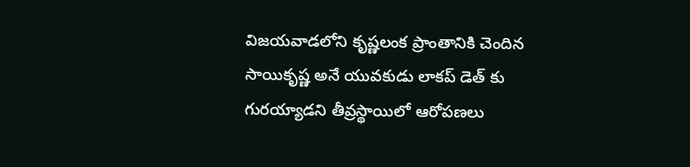విజయవాడలోని కృష్ణలంక ప్రాంతానికి చెందిన సాయికృష్ణ అనే యువకుడు లాకప్ డెత్ కు గురయ్యాడని తీవ్రస్థాయిలో ఆరోపణలు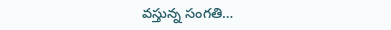వస్తున్న సంగతి…